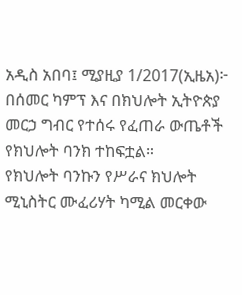አዲስ አበባ፤ ሚያዚያ 1/2017(ኢዜአ)፦ በሰመር ካምፕ እና በክህሎት ኢትዮጵያ መርኃ ግብር የተሰሩ የፈጠራ ውጤቶች የክህሎት ባንክ ተከፍቷል።
የክህሎት ባንኩን የሥራና ክህሎት ሚኒስትር ሙፈሪሃት ካሚል መርቀው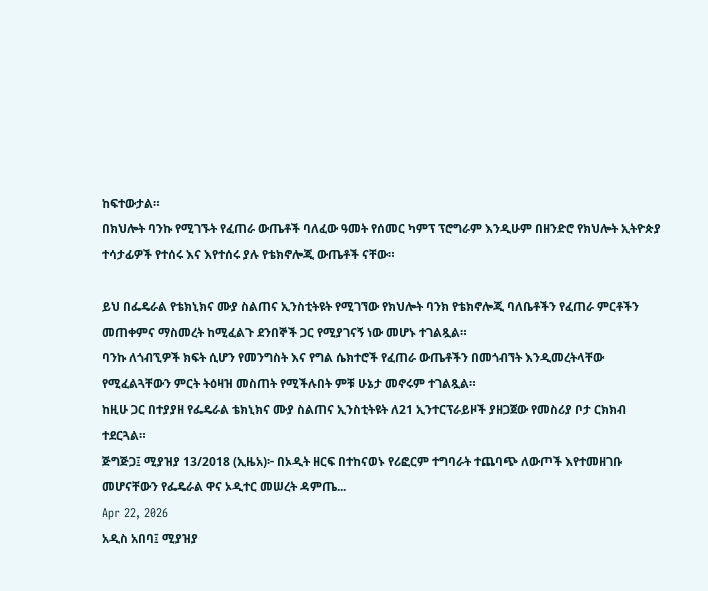ከፍተውታል።
በክህሎት ባንኩ የሚገኙት የፈጠራ ውጤቶች ባለፈው ዓመት የሰመር ካምፕ ፕሮግራም እንዲሁም በዘንድሮ የክህሎት ኢትዮጵያ ተሳታፊዎች የተሰሩ እና እየተሰሩ ያሉ የቴክኖሎጂ ውጤቶች ናቸው።

ይህ በፌዴራል የቴክኒክና ሙያ ስልጠና ኢንስቲትዩት የሚገኘው የክህሎት ባንክ የቴክኖሎጂ ባለቤቶችን የፈጠራ ምርቶችን መጠቀምና ማስመረት ከሚፈልጉ ደንበኞች ጋር የሚያገናኝ ነው መሆኑ ተገልጿል።
ባንኩ ለጎብኚዎች ክፍት ሲሆን የመንግስት እና የግል ሴክተሮች የፈጠራ ውጤቶችን በመጎብኘት እንዲመረትላቸው የሚፈልጓቸውን ምርት ትዕዛዝ መስጠት የሚችሉበት ምቹ ሁኔታ መኖሩም ተገልጿል።
ከዚሁ ጋር በተያያዘ የፌዴራል ቴክኒክና ሙያ ስልጠና ኢንስቲትዩት ለ21 ኢንተርፕራይዞች ያዘጋጀው የመስሪያ ቦታ ርክክብ ተደርጓል።
ጅግጅጋ፤ ሚያዝያ 13/2018 (ኢዜአ)፦ በኦዲት ዘርፍ በተከናወኑ የሪፎርም ተግባራት ተጨባጭ ለውጦች እየተመዘገቡ መሆናቸውን የፌዴራል ዋና ኦዲተር መሠረት ዳምጤ...
Apr 22, 2026
አዲስ አበባ፤ ሚያዝያ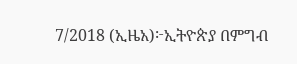7/2018 (ኢዜአ)፦ኢትዮጵያ በምግብ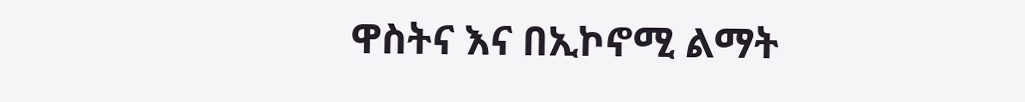ዋስትና እና በኢኮኖሚ ልማት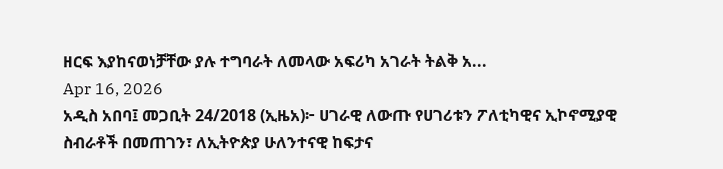ዘርፍ እያከናወነቻቸው ያሉ ተግባራት ለመላው አፍሪካ አገራት ትልቅ አ...
Apr 16, 2026
አዲስ አበባ፤ መጋቢት 24/2018 (ኢዜአ)፦ ሀገራዊ ለውጡ የሀገሪቱን ፖለቲካዊና ኢኮኖሚያዊ ስብራቶች በመጠገን፣ ለኢትዮጵያ ሁለንተናዊ ከፍታና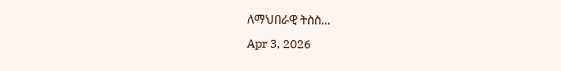ለማህበራዊ ትስስ...
Apr 3, 2026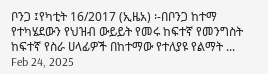ቦንጋ ፤የካቲት 16/2017 (ኢዜአ) ፡-በቦንጋ ከተማ የተካሄደውን የህዝብ ውይይት የመሩ ከፍተኛ የመንግስት ከፍተኛ የስራ ሀላፊዎች በከተማው የተለያዩ የልማት ...
Feb 24, 2025